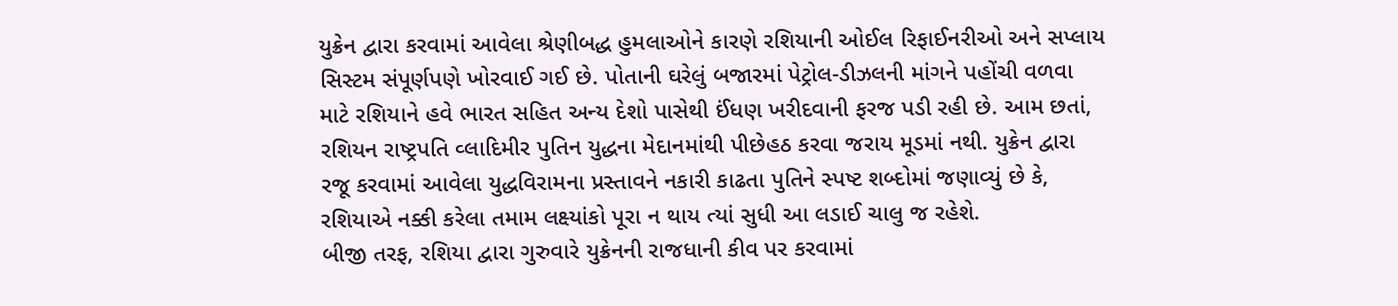યુક્રેન દ્વારા કરવામાં આવેલા શ્રેણીબદ્ધ હુમલાઓને કારણે રશિયાની ઓઈલ રિફાઈનરીઓ અને સપ્લાય
સિસ્ટમ સંપૂર્ણપણે ખોરવાઈ ગઈ છે. પોતાની ઘરેલું બજારમાં પેટ્રોલ-ડીઝલની માંગને પહોંચી વળવા
માટે રશિયાને હવે ભારત સહિત અન્ય દેશો પાસેથી ઈંધણ ખરીદવાની ફરજ પડી રહી છે. આમ છતાં,
રશિયન રાષ્ટ્રપતિ વ્લાદિમીર પુતિન યુદ્ધના મેદાનમાંથી પીછેહઠ કરવા જરાય મૂડમાં નથી. યુક્રેન દ્વારા
રજૂ કરવામાં આવેલા યુદ્ધવિરામના પ્રસ્તાવને નકારી કાઢતા પુતિને સ્પષ્ટ શબ્દોમાં જણાવ્યું છે કે,
રશિયાએ નક્કી કરેલા તમામ લક્ષ્યાંકો પૂરા ન થાય ત્યાં સુધી આ લડાઈ ચાલુ જ રહેશે.
બીજી તરફ, રશિયા દ્વારા ગુરુવારે યુક્રેનની રાજધાની કીવ પર કરવામાં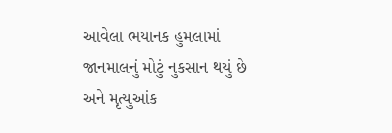આવેલા ભયાનક હુમલામાં
જાનમાલનું મોટું નુકસાન થયું છે અને મૃત્યુઆંક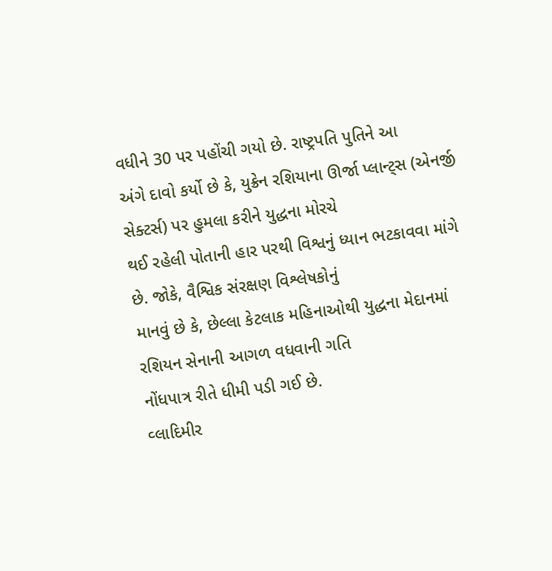વધીને 30 પર પહોંચી ગયો છે. રાષ્ટ્રપતિ પુતિને આ
અંગે દાવો કર્યો છે કે, યુક્રેન રશિયાના ઊર્જા પ્લાન્ટ્સ (એનર્જી સેક્ટર્સ) પર હુમલા કરીને યુદ્ધના મોરચે
થઈ રહેલી પોતાની હાર પરથી વિશ્વનું ધ્યાન ભટકાવવા માંગે છે. જોકે, વૈશ્વિક સંરક્ષણ વિશ્લેષકોનું
માનવું છે કે, છેલ્લા કેટલાક મહિનાઓથી યુદ્ધના મેદાનમાં રશિયન સેનાની આગળ વધવાની ગતિ
નોંધપાત્ર રીતે ધીમી પડી ગઈ છે.
વ્લાદિમીર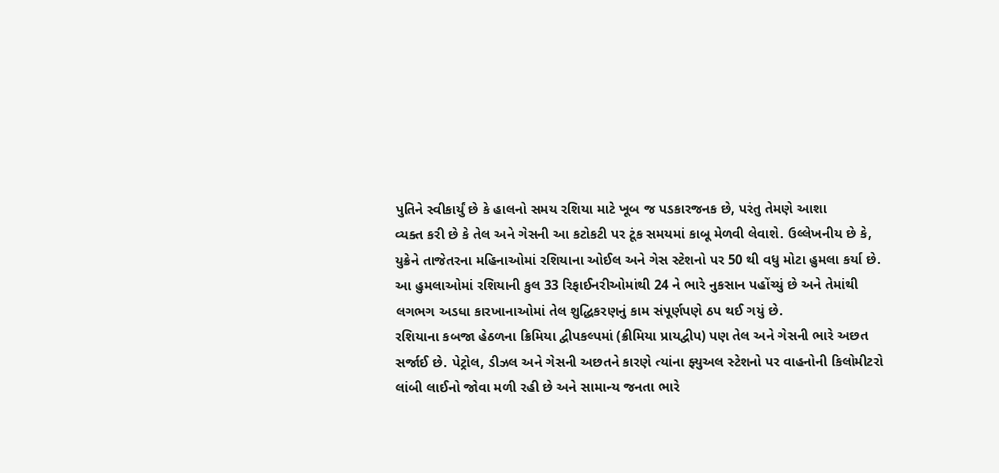પુતિને સ્વીકાર્યું છે કે હાલનો સમય રશિયા માટે ખૂબ જ પડકારજનક છે, પરંતુ તેમણે આશા
વ્યક્ત કરી છે કે તેલ અને ગેસની આ કટોકટી પર ટૂંક સમયમાં કાબૂ મેળવી લેવાશે. ઉલ્લેખનીય છે કે,
યુક્રેને તાજેતરના મહિનાઓમાં રશિયાના ઓઈલ અને ગેસ સ્ટેશનો પર 50 થી વધુ મોટા હુમલા કર્યા છે.
આ હુમલાઓમાં રશિયાની કુલ 33 રિફાઈનરીઓમાંથી 24 ને ભારે નુકસાન પહોંચ્યું છે અને તેમાંથી
લગભગ અડધા કારખાનાઓમાં તેલ શુદ્ધિકરણનું કામ સંપૂર્ણપણે ઠપ થઈ ગયું છે.
રશિયાના કબજા હેઠળના ક્રિમિયા દ્વીપકલ્પમાં (ક્રીમિયા પ્રાયદ્વીપ) પણ તેલ અને ગેસની ભારે અછત
સર્જાઈ છે. પેટ્રોલ, ડીઝલ અને ગેસની અછતને કારણે ત્યાંના ફ્યુઅલ સ્ટેશનો પર વાહનોની કિલોમીટરો
લાંબી લાઈનો જોવા મળી રહી છે અને સામાન્ય જનતા ભારે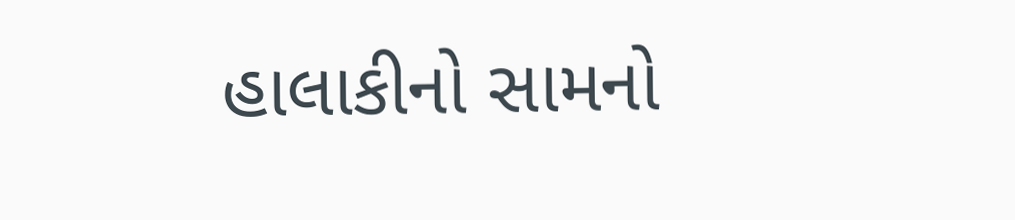હાલાકીનો સામનો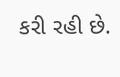કરી રહી છે.